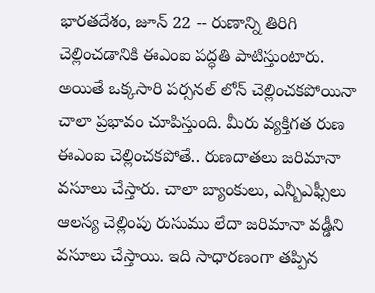భారతదేశం, జూన్ 22 -- రుణాన్ని తిరిగి చెల్లించడానికి ఈఎంఐ పద్ధతి పాటిస్తుంటారు. అయితే ఒక్కసారి పర్సనల్ లోన్ చెల్లించకపోయినా చాలా ప్రభావం చూపిస్తుంది. మీరు వ్యక్తిగత రుణ ఈఎంఐ చెల్లించకపోతే.. రుణదాతలు జరిమానా వసూలు చేస్తారు. చాలా బ్యాంకులు, ఎన్బీఎఫ్సీలు ఆలస్య చెల్లింపు రుసుము లేదా జరిమానా వడ్డీని వసూలు చేస్తాయి. ఇది సాధారణంగా తప్పిన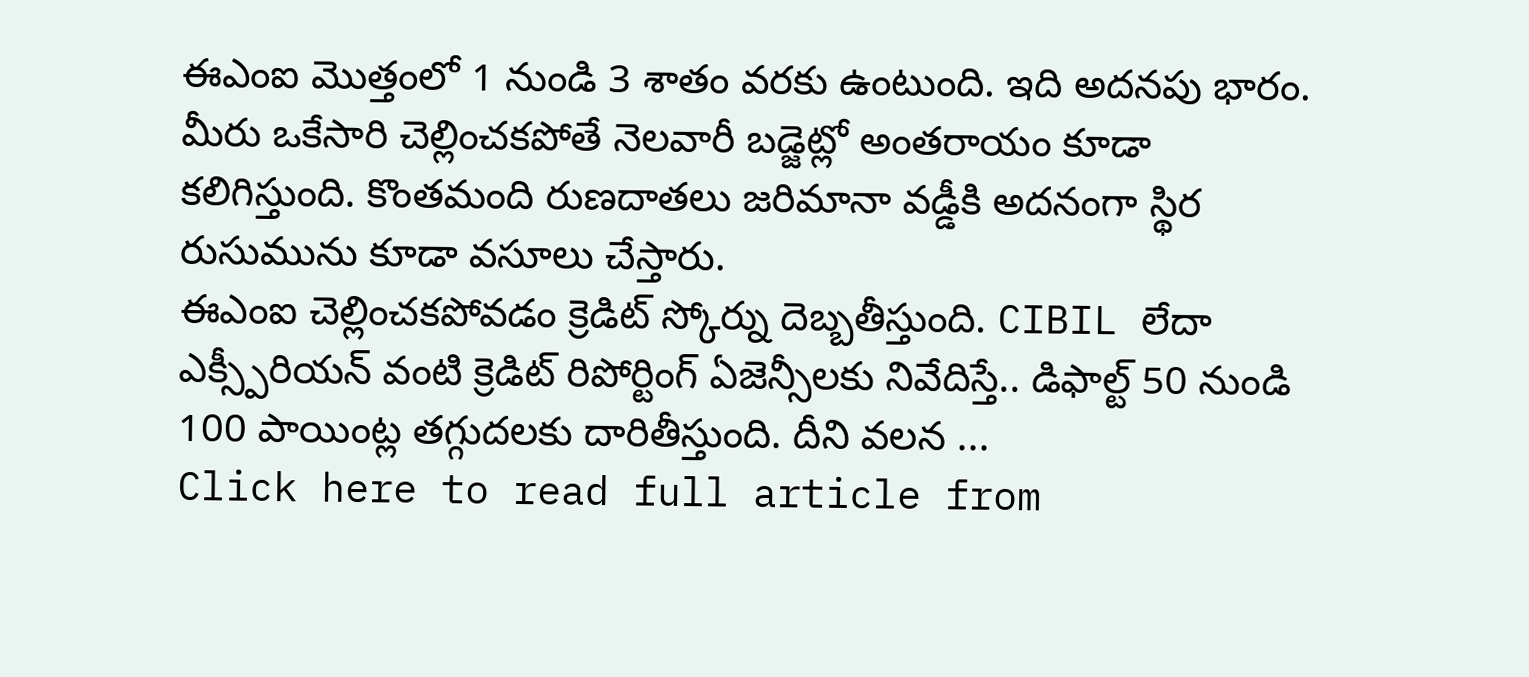ఈఎంఐ మొత్తంలో 1 నుండి 3 శాతం వరకు ఉంటుంది. ఇది అదనపు భారం. మీరు ఒకేసారి చెల్లించకపోతే నెలవారీ బడ్జెట్లో అంతరాయం కూడా కలిగిస్తుంది. కొంతమంది రుణదాతలు జరిమానా వడ్డీకి అదనంగా స్థిర రుసుమును కూడా వసూలు చేస్తారు.
ఈఎంఐ చెల్లించకపోవడం క్రెడిట్ స్కోర్ను దెబ్బతీస్తుంది. CIBIL లేదా ఎక్స్పీరియన్ వంటి క్రెడిట్ రిపోర్టింగ్ ఏజెన్సీలకు నివేదిస్తే.. డిఫాల్ట్ 50 నుండి 100 పాయింట్ల తగ్గుదలకు దారితీస్తుంది. దీని వలన ...
Click here to read full article from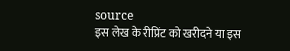source
इस लेख के रीप्रिंट को खरीदने या इस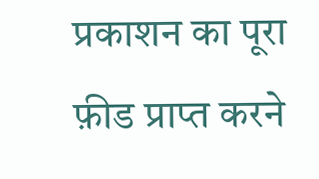प्रकाशन का पूरा फ़ीड प्राप्त करने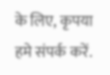के लिए, कृपया
हमे संपर्क करें.